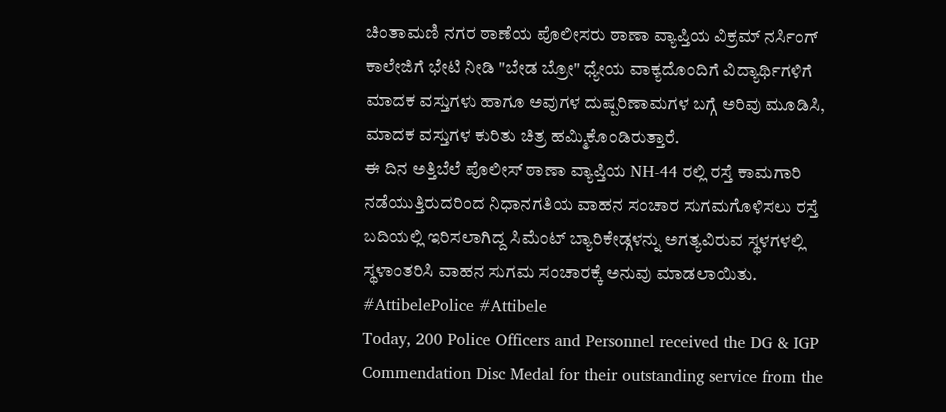ಚಿಂತಾಮಣಿ ನಗರ ಠಾಣೆಯ ಪೊಲೀಸರು ಠಾಣಾ ವ್ಯಾಪ್ತಿಯ ವಿಕ್ರಮ್ ನರ್ಸಿಂಗ್ ಕಾಲೇಜಿಗೆ ಭೇಟಿ ನೀಡಿ "ಬೇಡ ಬ್ರೋ" ಧ್ಯೇಯ ವಾಕ್ಯದೊಂದಿಗೆ ವಿದ್ಯಾರ್ಥಿಗಳಿಗೆ ಮಾದಕ ವಸ್ತುಗಳು ಹಾಗೂ ಅವುಗಳ ದುಷ್ಪರಿಣಾಮಗಳ ಬಗ್ಗೆ ಅರಿವು ಮೂಡಿಸಿ, ಮಾದಕ ವಸ್ತುಗಳ ಕುರಿತು ಚಿತ್ರ ಹಮ್ಮಿಕೊಂಡಿರುತ್ತಾರೆ.
ಈ ದಿನ ಅತ್ತಿಬೆಲೆ ಪೊಲೀಸ್ ಠಾಣಾ ವ್ಯಾಪ್ತಿಯ NH-44 ರಲ್ಲಿ ರಸ್ತೆ ಕಾಮಗಾರಿ ನಡೆಯುತ್ತಿರುದರಿಂದ ನಿಧಾನಗತಿಯ ವಾಹನ ಸಂಚಾರ ಸುಗಮಗೊಳಿಸಲು ರಸ್ತೆ ಬದಿಯಲ್ಲಿ ಇರಿಸಲಾಗಿದ್ದ ಸಿಮೆಂಟ್ ಬ್ಯಾರಿಕೇಡ್ಗಳನ್ನು ಅಗತ್ಯವಿರುವ ಸ್ಥಳಗಳಲ್ಲಿ ಸ್ಥಳಾಂತರಿಸಿ ವಾಹನ ಸುಗಮ ಸಂಚಾರಕ್ಕೆ ಅನುವು ಮಾಡಲಾಯಿತು.
#AttibelePolice #Attibele
Today, 200 Police Officers and Personnel received the DG & IGP Commendation Disc Medal for their outstanding service from the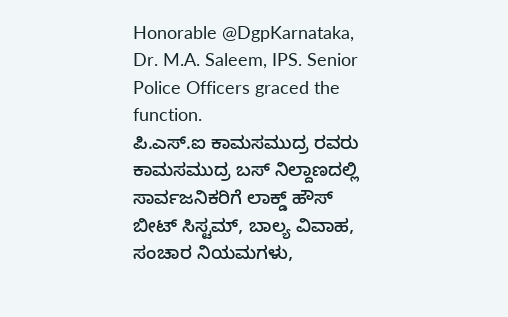Honorable @DgpKarnataka, Dr. M.A. Saleem, IPS. Senior Police Officers graced the function.
ಪಿ.ಎಸ್.ಐ ಕಾಮಸಮುದ್ರ ರವರು ಕಾಮಸಮುದ್ರ ಬಸ್ ನಿಲ್ದಾಣದಲ್ಲಿ ಸಾರ್ವಜನಿಕರಿಗೆ ಲಾಕ್ಡ್ ಹೌಸ್ ಬೀಟ್ ಸಿಸ್ಟಮ್, ಬಾಲ್ಯ ವಿವಾಹ, ಸಂಚಾರ ನಿಯಮಗಳು,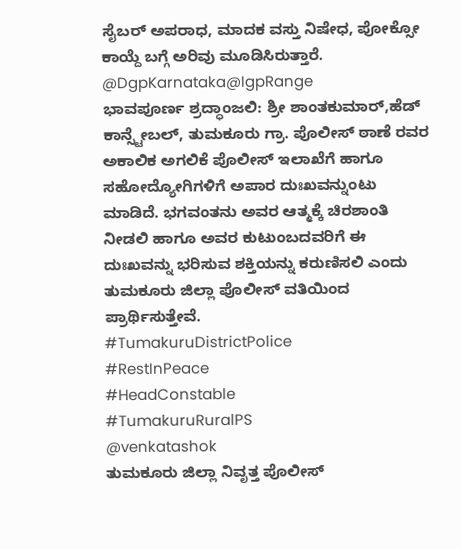ಸೈಬರ್ ಅಪರಾಧ, ಮಾದಕ ವಸ್ತು ನಿಷೇಧ, ಪೋಕ್ಸೋ ಕಾಯ್ದೆ ಬಗ್ಗೆ ಅರಿವು ಮೂಡಿಸಿರುತ್ತಾರೆ.
@DgpKarnataka@IgpRange
ಭಾವಪೂರ್ಣ ಶ್ರದ್ಧಾಂಜಲಿ: ಶ್ರೀ ಶಾಂತಕುಮಾರ್,ಹೆಡ್ ಕಾನ್ಸ್ಟೇಬಲ್, ತುಮಕೂರು ಗ್ರಾ. ಪೊಲೀಸ್ ಠಾಣೆ ರವರ ಅಕಾಲಿಕ ಅಗಲಿಕೆ ಪೊಲೀಸ್ ಇಲಾಖೆಗೆ ಹಾಗೂ ಸಹೋದ್ಯೋಗಿಗಳಿಗೆ ಅಪಾರ ದುಃಖವನ್ನುಂಟು ಮಾಡಿದೆ. ಭಗವಂತನು ಅವರ ಆತ್ಮಕ್ಕೆ ಚಿರಶಾಂತಿ ನೀಡಲಿ ಹಾಗೂ ಅವರ ಕುಟುಂಬದವರಿಗೆ ಈ ದುಃಖವನ್ನು ಭರಿಸುವ ಶಕ್ತಿಯನ್ನು ಕರುಣಿಸಲಿ ಎಂದು ತುಮಕೂರು ಜಿಲ್ಲಾ ಪೊಲೀಸ್ ವತಿಯಿಂದ ಪ್ರಾರ್ಥಿಸುತ್ತೇವೆ.
#TumakuruDistrictPolice
#RestInPeace
#HeadConstable
#TumakuruRuralPS
@venkatashok
ತುಮಕೂರು ಜಿಲ್ಲಾ ನಿವೃತ್ತ ಪೊಲೀಸ್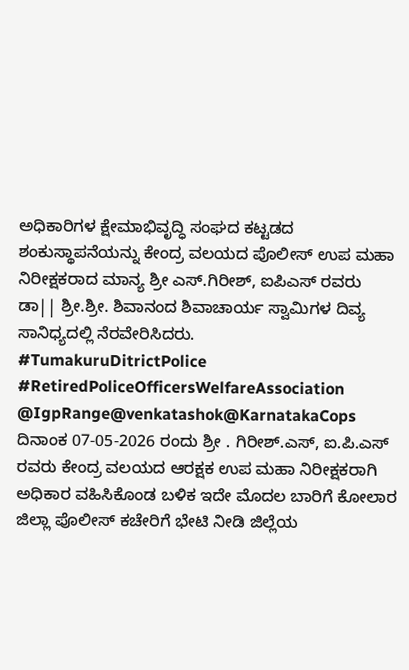ಅಧಿಕಾರಿಗಳ ಕ್ಷೇಮಾಭಿವೃದ್ಧಿ ಸಂಘದ ಕಟ್ಟಡದ ಶಂಕುಸ್ಥಾಪನೆಯನ್ನು ಕೇಂದ್ರ ವಲಯದ ಪೊಲೀಸ್ ಉಪ ಮಹಾ ನಿರೀಕ್ಷಕರಾದ ಮಾನ್ಯ ಶ್ರೀ ಎಸ್.ಗಿರೀಶ್, ಐಪಿಎಸ್ ರವರು ಡಾ|| ಶ್ರೀ.ಶ್ರೀ. ಶಿವಾನಂದ ಶಿವಾಚಾರ್ಯ ಸ್ವಾಮಿಗಳ ದಿವ್ಯ ಸಾನಿಧ್ಯದಲ್ಲಿ ನೆರವೇರಿಸಿದರು.
#TumakuruDitrictPolice
#RetiredPoliceOfficersWelfareAssociation
@IgpRange@venkatashok@KarnatakaCops
ದಿನಾಂಕ 07-05-2026 ರಂದು ಶ್ರೀ . ಗಿರೀಶ್.ಎಸ್, ಐ.ಪಿ.ಎಸ್ ರವರು ಕೇಂದ್ರ ವಲಯದ ಆರಕ್ಷಕ ಉಪ ಮಹಾ ನಿರೀಕ್ಷಕರಾಗಿ ಅಧಿಕಾರ ವಹಿಸಿಕೊಂಡ ಬಳಿಕ ಇದೇ ಮೊದಲ ಬಾರಿಗೆ ಕೋಲಾರ ಜಿಲ್ಲಾ ಪೊಲೀಸ್ ಕಚೇರಿಗೆ ಭೇಟಿ ನೀಡಿ ಜಿಲ್ಲೆಯ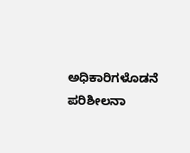ಅಧಿಕಾರಿಗಳೊಡನೆ ಪರಿಶೀಲನಾ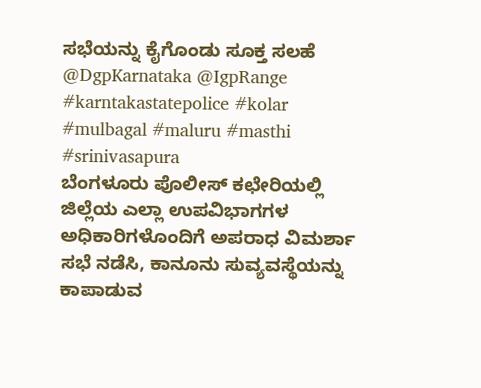ಸಭೆಯನ್ನು ಕೈಗೊಂಡು ಸೂಕ್ತ ಸಲಹೆ
@DgpKarnataka @IgpRange #karntakastatepolice #kolar #mulbagal #maluru #masthi #srinivasapura
ಬೆಂಗಳೂರು ಪೊಲೀಸ್ ಕಛೇರಿಯಲ್ಲಿ ಜಿಲ್ಲೆಯ ಎಲ್ಲಾ ಉಪವಿಭಾಗಗಳ ಅಧಿಕಾರಿಗಳೊಂದಿಗೆ ಅಪರಾಧ ವಿಮರ್ಶಾ ಸಭೆ ನಡೆಸಿ, ಕಾನೂನು ಸುವ್ಯವಸ್ಥೆಯನ್ನು ಕಾಪಾಡುವ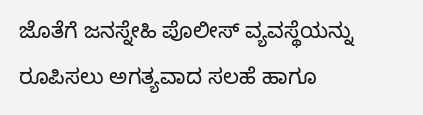ಜೊತೆಗೆ ಜನಸ್ನೇಹಿ ಪೊಲೀಸ್ ವ್ಯವಸ್ಥೆಯನ್ನು ರೂಪಿಸಲು ಅಗತ್ಯವಾದ ಸಲಹೆ ಹಾಗೂ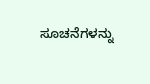ಸೂಚನೆಗಳನ್ನು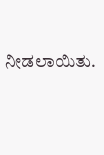ನೀಡಲಾಯಿತು.